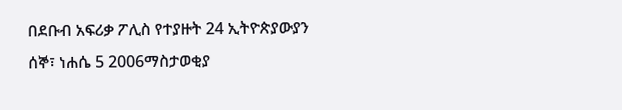በደቡብ አፍሪቃ ፖሊስ የተያዙት 24 ኢትዮጵያውያን
ሰኞ፣ ነሐሴ 5 2006ማስታወቂያ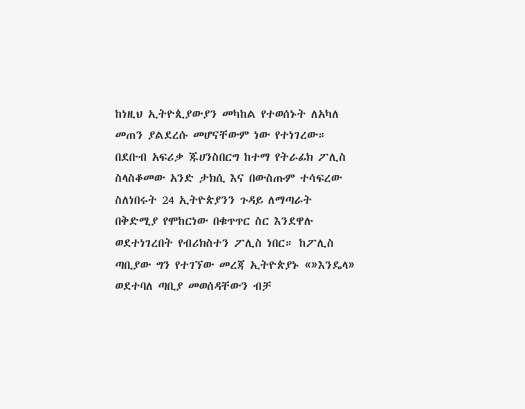ከነዚህ ኢትዮጲያውያን መካከል የተወሰኑት ለአካለ መጠን ያልደረሱ መሆናቸውም ነው የተነገረው። በደቡብ አፍሪቃ ጁሀንስበርግ ከተማ የትራፊክ ፖሊስ ስላስቆመው አንድ ታክሲ እና በውስጡም ተሳፍረው ስለነበሩት 24 ኢትዮጵያንን ጉዳይ ለማጣራት በቅድሚያ የሞከርነው በቁጥጥር ስር እንደዋሉ ወደተነገረበት የብሪክስተን ፖሊስ ነበር። ከፖሊስ ጣቢያው ግን የተገኘው መረጃ ኢትዮጵያኑ «»እንዴላ» ወደተባለ ጣቢያ መወሰዳቸውን ብቻ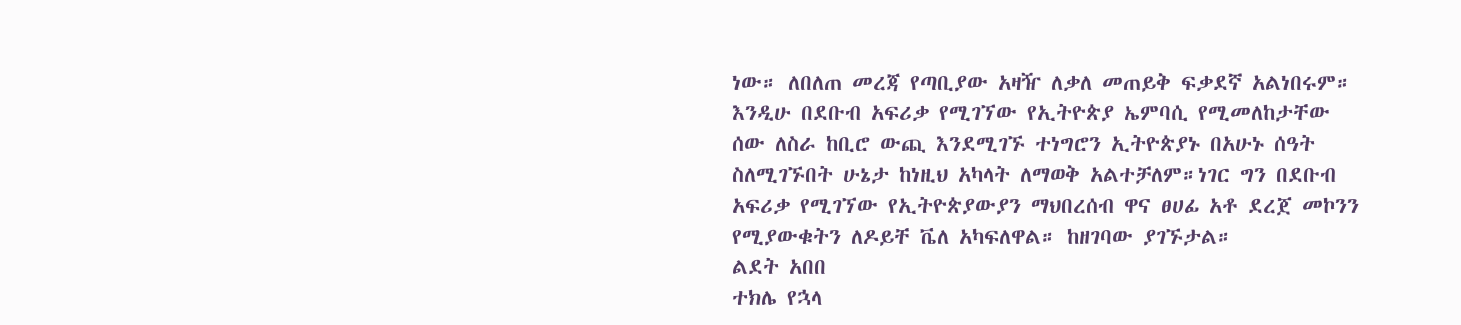ነው። ለበለጠ መረጃ የጣቢያው አዛዥ ለቃለ መጠይቅ ፍቃደኛ አልነበሩም።
እንዲሁ በደቡብ አፍሪቃ የሚገኘው የኢትዮጵያ ኤምባሲ የሚመለከታቸው ሰው ለስራ ከቢሮ ውጪ እንደሚገኙ ተነግሮን ኢትዮጵያኑ በአሁኑ ሰዓት ስለሚገኙበት ሁኔታ ከነዚህ አካላት ለማወቅ አልተቻለም።ነገር ግን በደቡብ አፍሪቃ የሚገኘው የኢትዮጵያውያን ማህበረሰብ ዋና ፀሀፊ አቶ ደረጀ መኮንን የሚያውቁትን ለዶይቸ ቬለ አካፍለዋል። ከዘገባው ያገኙታል።
ልደት አበበ
ተክሌ የኋላ